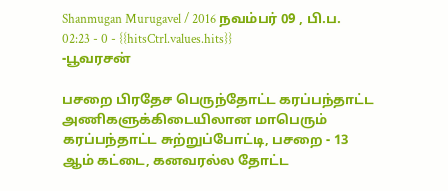Shanmugan Murugavel / 2016 நவம்பர் 09 , பி.ப. 02:23 - 0 - {{hitsCtrl.values.hits}}
-பூவரசன்

பசறை பிரதேச பெருந்தோட்ட கரப்பந்தாட்ட அணிகளுக்கிடையிலான மாபெரும் கரப்பந்தாட்ட சுற்றுப்போட்டி, பசறை - 13 ஆம் கட்டை, கனவரல்ல தோட்ட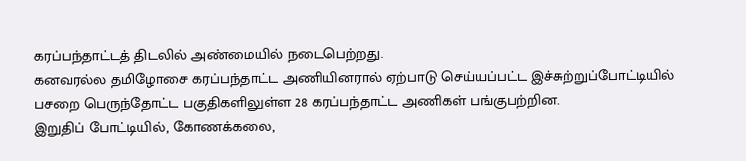கரப்பந்தாட்டத் திடலில் அண்மையில் நடைபெற்றது.
கனவரல்ல தமிழோசை கரப்பந்தாட்ட அணியினரால் ஏற்பாடு செய்யப்பட்ட இச்சுற்றுப்போட்டியில் பசறை பெருந்தோட்ட பகுதிகளிலுள்ள 28 கரப்பந்தாட்ட அணிகள் பங்குபற்றின.
இறுதிப் போட்டியில், கோணக்கலை,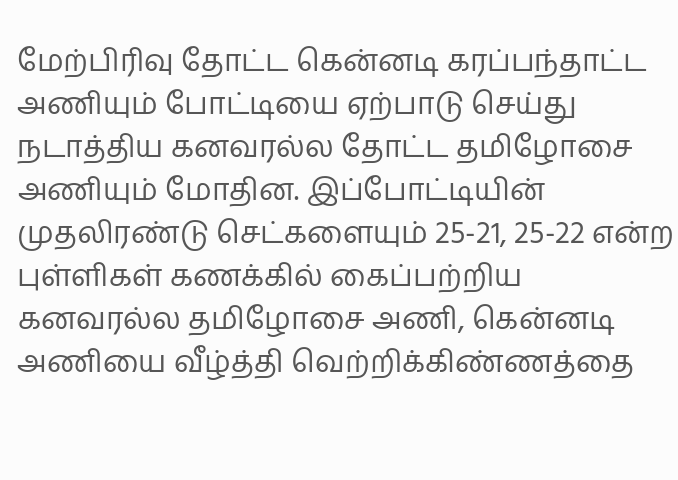மேற்பிரிவு தோட்ட கென்னடி கரப்பந்தாட்ட அணியும் போட்டியை ஏற்பாடு செய்து நடாத்திய கனவரல்ல தோட்ட தமிழோசை அணியும் மோதின. இப்போட்டியின் முதலிரண்டு செட்களையும் 25-21, 25-22 என்ற புள்ளிகள் கணக்கில் கைப்பற்றிய கனவரல்ல தமிழோசை அணி, கென்னடி அணியை வீழ்த்தி வெற்றிக்கிண்ணத்தை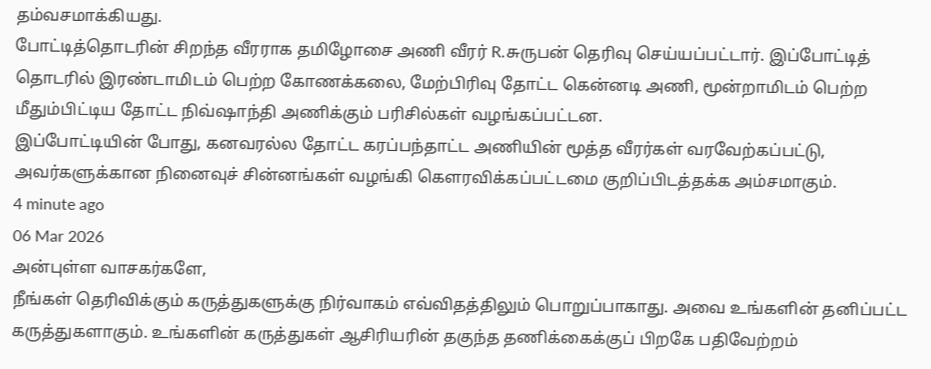தம்வசமாக்கியது.
போட்டித்தொடரின் சிறந்த வீரராக தமிழோசை அணி வீரர் R.சுருபன் தெரிவு செய்யப்பட்டார். இப்போட்டித் தொடரில் இரண்டாமிடம் பெற்ற கோணக்கலை, மேற்பிரிவு தோட்ட கென்னடி அணி, மூன்றாமிடம் பெற்ற மீதும்பிட்டிய தோட்ட நிவ்ஷாந்தி அணிக்கும் பரிசில்கள் வழங்கப்பட்டன.
இப்போட்டியின் போது, கனவரல்ல தோட்ட கரப்பந்தாட்ட அணியின் மூத்த வீரர்கள் வரவேற்கப்பட்டு, அவர்களுக்கான நினைவுச் சின்னங்கள் வழங்கி கெளரவிக்கப்பட்டமை குறிப்பிடத்தக்க அம்சமாகும்.
4 minute ago
06 Mar 2026
அன்புள்ள வாசகர்களே,
நீங்கள் தெரிவிக்கும் கருத்துகளுக்கு நிர்வாகம் எவ்விதத்திலும் பொறுப்பாகாது. அவை உங்களின் தனிப்பட்ட கருத்துகளாகும். உங்களின் கருத்துகள் ஆசிரியரின் தகுந்த தணிக்கைக்குப் பிறகே பதிவேற்றம்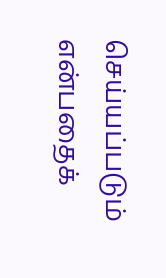செய்யப்படும் என்பதைக்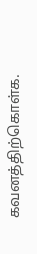கவனத்திற்கொள்க.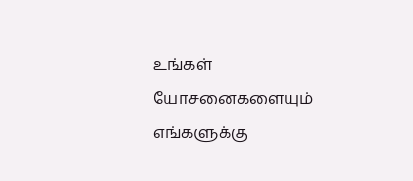உங்கள் யோசனைகளையும் எங்களுக்கு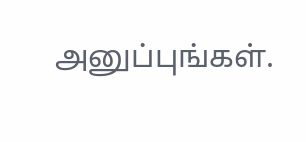அனுப்புங்கள்.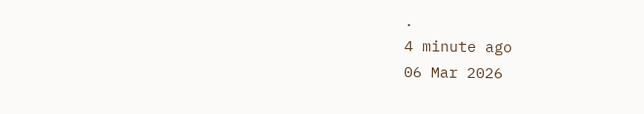.
4 minute ago
06 Mar 2026